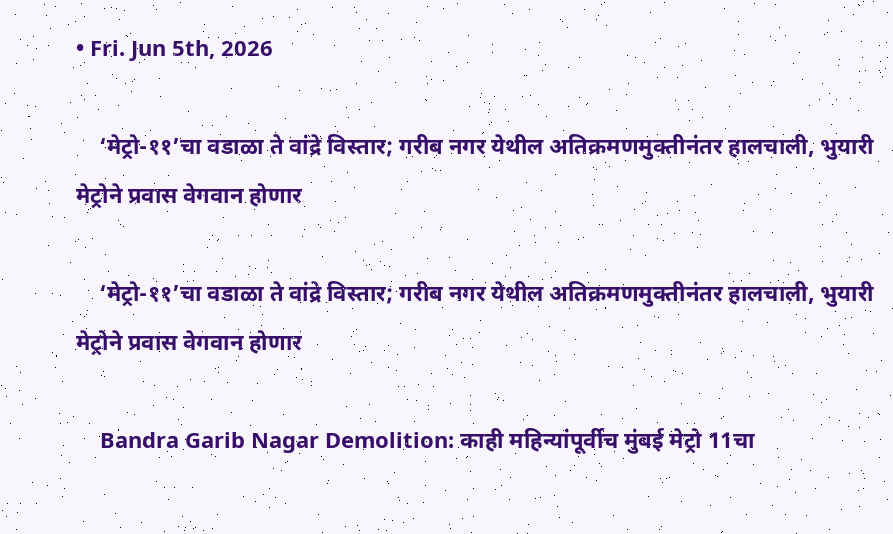• Fri. Jun 5th, 2026

    ‘मेट्रो-११’चा वडाळा ते वांद्रे विस्तार; गरीब नगर येथील अतिक्रमणमुक्तीनंतर हालचाली, भुयारी मेट्रोने प्रवास वेगवान होणार

    ‘मेट्रो-११’चा वडाळा ते वांद्रे विस्तार; गरीब नगर येथील अतिक्रमणमुक्तीनंतर हालचाली, भुयारी मेट्रोने प्रवास वेगवान होणार

    Bandra Garib Nagar Demolition: काही महिन्यांपूर्वीच मुंबई मेट्रो 11चा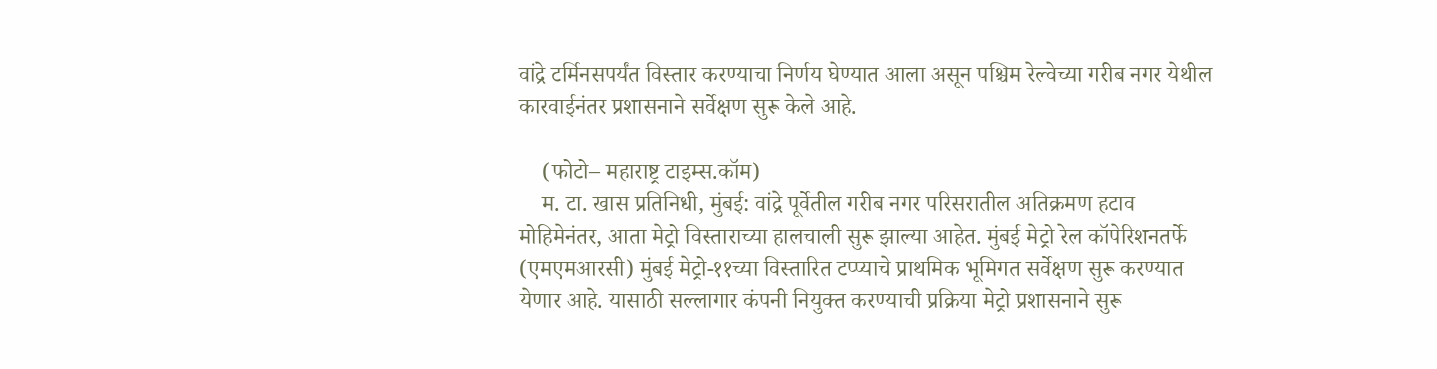वांद्रे टर्मिनसपर्यंत विस्तार करण्याचा निर्णय घेण्यात आला असून पश्चिम रेल्वेच्या गरीब नगर येथील कारवाईनंतर प्रशासनाने सर्वेक्षण सुरू केले आहे.

    (फोटो– महाराष्ट्र टाइम्स.कॉम)
    म. टा. खास प्रतिनिधी, मुंबई: वांद्रे पूर्वेतील गरीब नगर परिसरातील अतिक्रमण हटाव मोहिमेनंतर, आता मेट्रो विस्ताराच्या हालचाली सुरू झाल्या आहेत. मुंबई मेट्रो रेल कॉपेरिशनतर्फे (एमएमआरसी) मुंबई मेट्रो-११च्या विस्तारित टप्प्याचे प्राथमिक भूमिगत सर्वेक्षण सुरू करण्यात येणार आहे. यासाठी सल्लागार कंपनी नियुक्त करण्याची प्रक्रिया मेट्रो प्रशासनाने सुरू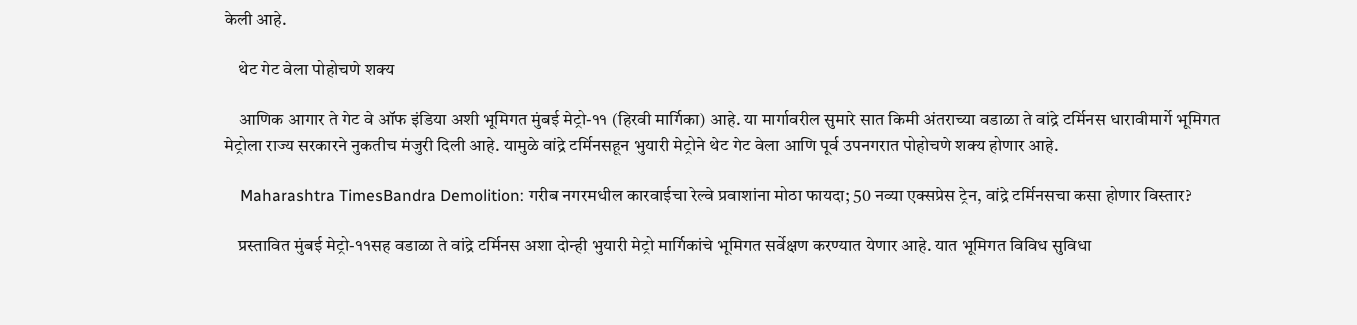केली आहे.

    थेट गेट वेला पोहोचणे शक्य

    आणिक आगार ते गेट वे ऑफ इंडिया अशी भूमिगत मुंबई मेट्रो-११ (हिरवी मार्गिका) आहे. या मार्गावरील सुमारे सात किमी अंतराच्या वडाळा ते वांद्रे टर्मिनस धारावीमार्गे भूमिगत मेट्रोला राज्य सरकारने नुकतीच मंजुरी दिली आहे. यामुळे वांद्रे टर्मिनसहून भुयारी मेट्रोने थेट गेट वेला आणि पूर्व उपनगरात पोहोचणे शक्य होणार आहे.

    Maharashtra TimesBandra Demolition: गरीब नगरमधील कारवाईचा रेल्वे प्रवाशांना मोठा फायदा; 50 नव्या एक्सप्रेस ट्रेन, वांद्रे टर्मिनसचा कसा होणार विस्तार?

    प्रस्तावित मुंबई मेट्रो-११सह वडाळा ते वांद्रे टर्मिनस अशा दोन्ही भुयारी मेट्रो मार्गिकांचे भूमिगत सर्वेक्षण करण्यात येणार आहे. यात भूमिगत विविध सुविधा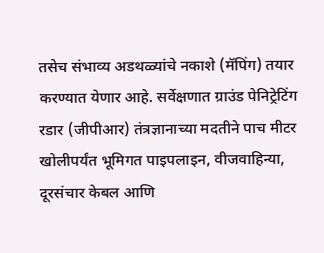तसेच संभाव्य अडथळ्यांचे नकाशे (मॅपिंग) तयार करण्यात येणार आहे. सर्वेक्षणात ग्राउंड पेनिट्रेटिंग रडार (जीपीआर) तंत्रज्ञानाच्या मदतीने पाच मीटर खोलीपर्यंत भूमिगत पाइपलाइन, वीजवाहिन्या, दूरसंचार केबल आणि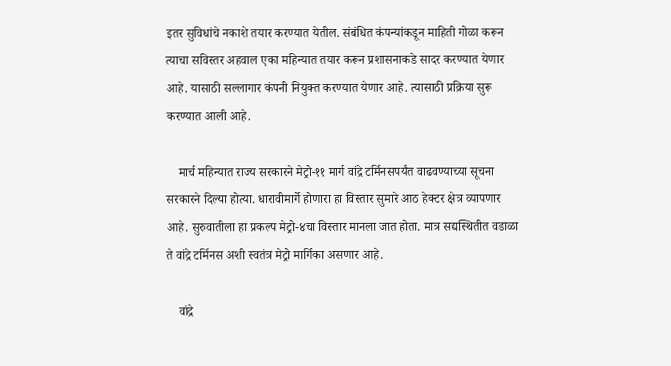इतर सुविधांचे नकाशे तयार करण्यात येतील. संबंधित कंपन्यांकडून माहिती गोळा करून त्याचा सविस्तर अहवाल एका महिन्यात तयार करून प्रशासनाकडे सादर करण्यात येणार आहे. यासाठी सल्लागार कंपनी नियुक्त करण्यात येणार आहे. त्यासाठी प्रक्रिया सुरू करण्यात आली आहे.

    मार्च महिन्यात राज्य सरकारने मेट्रो-११ मार्ग वांद्रे टर्मिनसपर्यंत वाढवण्याच्या सूचना सरकारने दिल्या होत्या. धारावीमार्गे होणारा हा विस्तार सुमारे आठ हेक्टर क्षेत्र व्यापणार आहे. सुरुवातीला हा प्रकल्प मेट्रो-४चा विस्तार मानला जात होता. मात्र सद्यस्थितीत वडाळा ते वांद्रे टर्मिनस अशी स्वतंत्र मेट्रो मार्गिका असणार आहे.

    वांद्रे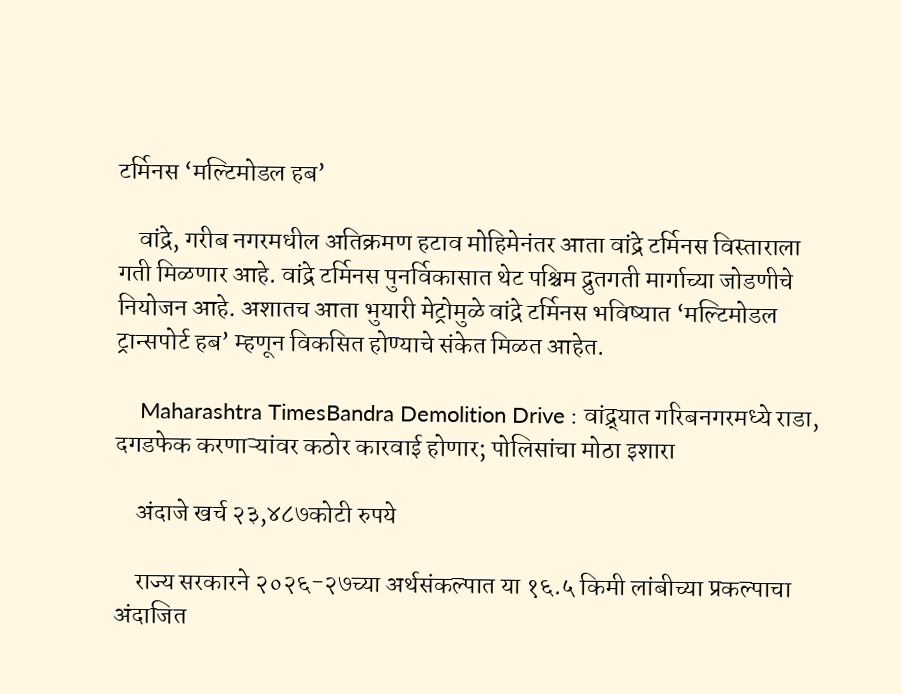टर्मिनस ‘मल्टिमोडल हब’

    वांद्रे, गरीब नगरमधील अतिक्रमण हटाव मोहिमेनंतर आता वांद्रे टर्मिनस विस्ताराला गती मिळणार आहे. वांद्रे टर्मिनस पुनर्विकासात थेट पश्चिम द्रुतगती मार्गाच्या जोडणीचे नियोजन आहे. अशातच आता भुयारी मेट्रोमुळे वांद्रे टर्मिनस भविष्यात ‘मल्टिमोडल ट्रान्सपोर्ट हब’ म्हणून विकसित होण्याचे संकेत मिळत आहेत.

    Maharashtra TimesBandra Demolition Drive : वांद्र्यात गरिबनगरमध्ये राडा, दगडफेक करणाऱ्यांवर कठोर कारवाई होणार; पोलिसांचा मोठा इशारा

    अंदाजे खर्च २३,४८७कोटी रुपये

    राज्य सरकारने २०२६-२७च्या अर्थसंकल्पात या १६.५ किमी लांबीच्या प्रकल्पाचा अंदाजित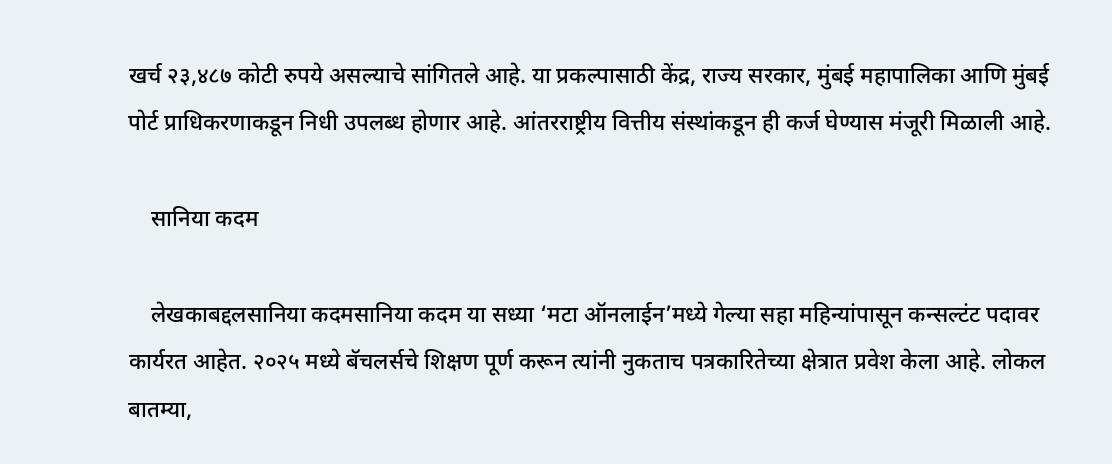खर्च २३,४८७ कोटी रुपये असल्याचे सांगितले आहे. या प्रकल्पासाठी केंद्र, राज्य सरकार, मुंबई महापालिका आणि मुंबई पोर्ट प्राधिकरणाकडून निधी उपलब्ध होणार आहे. आंतरराष्ट्रीय वित्तीय संस्थांकडून ही कर्ज घेण्यास मंजूरी मिळाली आहे.

    सानिया कदम

    लेखकाबद्दलसानिया कदमसानिया कदम या सध्या ‘मटा ऑनलाईन’मध्ये गेल्या सहा महिन्यांपासून कन्सल्टंट पदावर कार्यरत आहेत. २०२५ मध्ये बॅचलर्सचे शिक्षण पूर्ण करून त्यांनी नुकताच पत्रकारितेच्या क्षेत्रात प्रवेश केला आहे. लोकल बातम्या,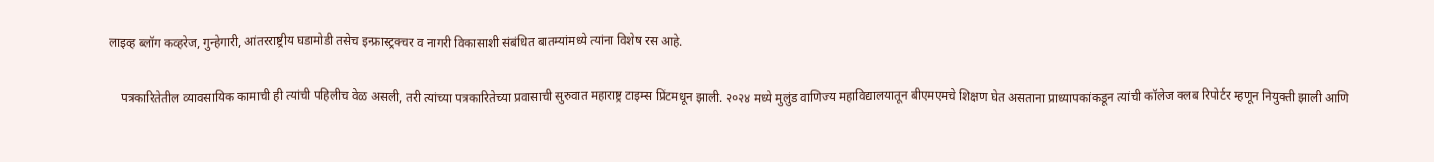लाइव्ह ब्लॉग कव्हरेज, गुन्हेगारी, आंतरराष्ट्रीय घडामोडी तसेच इन्फ्रास्ट्रक्चर व नागरी विकासाशी संबंधित बातम्यांमध्ये त्यांना विशेष रस आहे.

    पत्रकारितेतील व्यावसायिक कामाची ही त्यांची पहिलीच वेळ असली, तरी त्यांच्या पत्रकारितेच्या प्रवासाची सुरुवात महाराष्ट्र टाइम्स प्रिंटमधून झाली. २०२४ मध्ये मुलुंड वाणिज्य महाविद्यालयातून बीएमएमचे शिक्षण घेत असताना प्राध्यापकांकडून त्यांची कॉलेज क्लब रिपोर्टर म्हणून नियुक्ती झाली आणि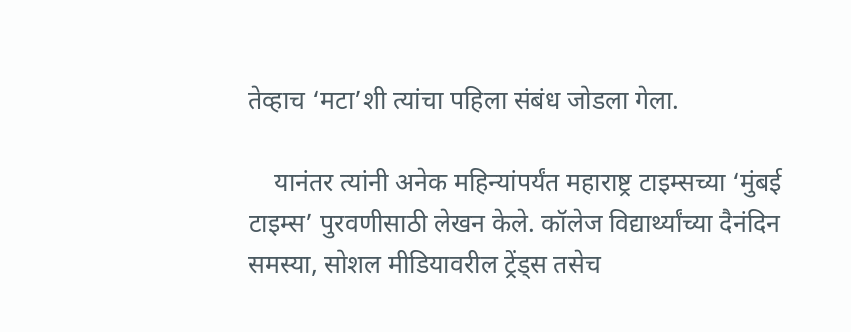तेव्हाच ‘मटा’शी त्यांचा पहिला संबंध जोडला गेला.

    यानंतर त्यांनी अनेक महिन्यांपर्यंत महाराष्ट्र टाइम्सच्या ‘मुंबई टाइम्स’ पुरवणीसाठी लेखन केले. कॉलेज विद्यार्थ्यांच्या दैनंदिन समस्या, सोशल मीडियावरील ट्रेंड्स तसेच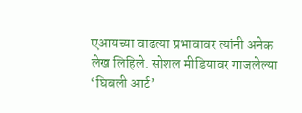एआयच्या वाढत्या प्रभावावर त्यांनी अनेक लेख लिहिले. सोशल मीडियावर गाजलेल्या ‘घिबली आर्ट’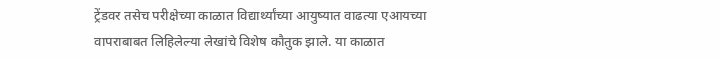ट्रेंडवर तसेच परीक्षेच्या काळात विद्यार्थ्यांच्या आयुष्यात वाढत्या एआयच्या वापराबाबत लिहिलेल्या लेखांचे विशेष कौतुक झाले. या काळात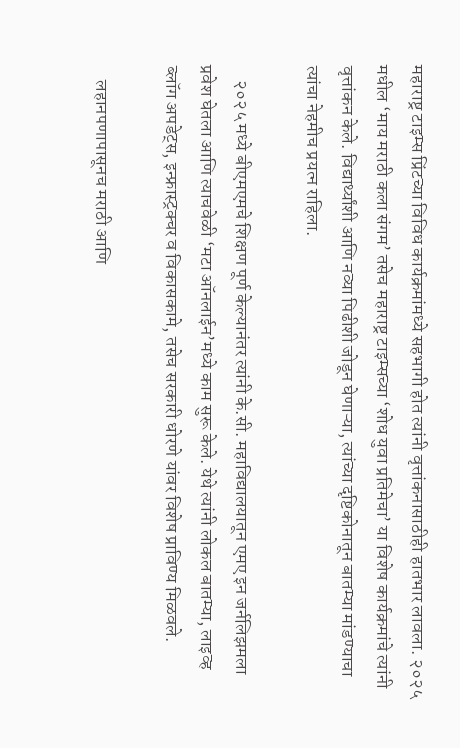महाराष्ट्र टाइम्स प्रिंटच्या विविध कार्यक्रमांमध्ये सहभागी होत त्यांनी वृत्तांकनासाठीही हातभार लावला. २०२५ मधील ‘माय मराठी कला संगम’ तसेच महाराष्ट्र टाइम्सच्या ‘शोध युवा प्रतिमेचा’ या विशेष कार्यक्रमांचे त्यांनी वृत्तांकन केले. विद्यार्थ्यांशी आणि नव्या पिढीशी जोडून घेणाऱ्या, त्यांच्या दृष्टिकोनातून बातम्या मांडण्याचा त्यांचा नेहमीच प्रयत्न राहिला.

    २०२५ मध्ये बीएमएमचे शिक्षण पूर्ण केल्यानंतर त्यांनी के.सी. महाविद्यालयातून एमए इन जर्नलिझमला प्रवेश घेतला आणि त्याचवेळी ‘मटा ऑनलाईन’मध्ये काम सुरू केले. येथे त्यांनी लोकल बातम्या, लाइव्ह ब्लॉग अपडेट्स, इन्फ्रास्ट्रक्चर व विकासकामे, तसेच सरकारी धोरणे यांवर विशेष प्राविण्य मिळवले.

    लहानपणापासूनच मराठी आणि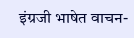इंग्रजी भाषेत वाचन-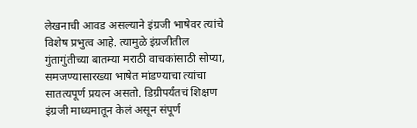लेखनाची आवड असल्याने इंग्रजी भाषेवर त्यांचे विशेष प्रभुत्व आहे. त्यामुळे इंग्रजीतील गुंतागुंतीच्या बातम्या मराठी वाचकांसाठी सोप्या, समजण्यासारख्या भाषेत मांडण्याचा त्यांचा सातत्यपूर्ण प्रयत्न असतो. डिग्रीपर्यंतचं शिक्षण इंग्रजी माध्यमातून केलं असून संपूर्ण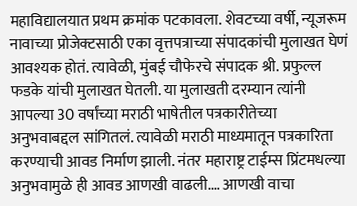महाविद्यालयात प्रथम क्रमांक पटकावला. शेवटच्या वर्षी, न्यूजरूम नावाच्या प्रोजेक्टसाठी एका वृत्तपत्राच्या संपादकांची मुलाखत घेणं आवश्यक होतं. त्यावेळी, मुंबई चौफेरचे संपादक श्री. प्रफुल्ल फडके यांची मुलाखत घेतली. या मुलाखती दरम्यान त्यांनी आपल्या 30 वर्षांच्या मराठी भाषेतील पत्रकारीतेच्या अनुभवाबद्दल सांगितलं. त्यावेळी मराठी माध्यमातून पत्रकारिता करण्याची आवड निर्माण झाली. नंतर महाराष्ट्र टाईम्स प्रिंटमधल्या अनुभवामुळे ही आवड आणखी वाढली.… आणखी वाचा